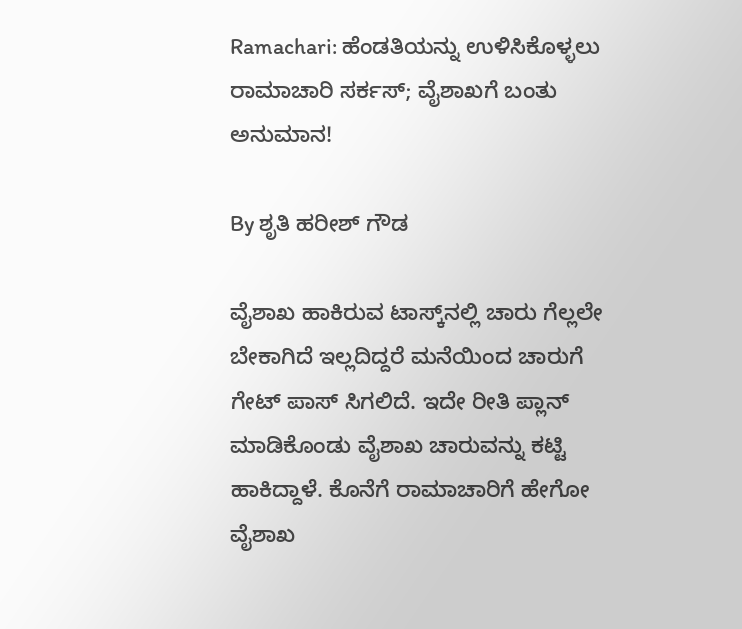Ramachari: ಹೆಂಡತಿಯನ್ನು ಉಳಿಸಿಕೊಳ್ಳಲು ರಾಮಾಚಾರಿ ಸರ್ಕಸ್; ವೈಶಾಖಗೆ ಬಂತು ಅನುಮಾನ!

By ಶೃತಿ ಹರೀಶ್ ಗೌಡ

ವೈಶಾಖ ಹಾಕಿರುವ ಟಾಸ್ಕ್‌ನಲ್ಲಿ ಚಾರು ಗೆಲ್ಲಲೇ ಬೇಕಾಗಿದೆ ಇಲ್ಲದಿದ್ದರೆ ಮನೆಯಿಂದ ಚಾರುಗೆ ಗೇಟ್ ಪಾಸ್ ಸಿಗಲಿದೆ. ಇದೇ ರೀತಿ ಪ್ಲಾನ್ ಮಾಡಿಕೊಂಡು ವೈಶಾಖ ಚಾರುವನ್ನು ಕಟ್ಟಿ ಹಾಕಿದ್ದಾಳೆ. ಕೊನೆಗೆ ರಾಮಾಚಾರಿಗೆ ಹೇಗೋ ವೈಶಾಖ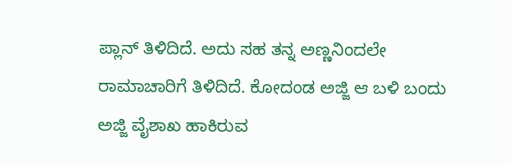ಪ್ಲಾನ್ ತಿಳಿದಿದೆ. ಅದು ಸಹ ತನ್ನ ಅಣ್ಣನಿಂದಲೇ ರಾಮಾಚಾರಿಗೆ ತಿಳಿದಿದೆ. ಕೋದಂಡ ಅಜ್ಜಿ ಆ ಬಳಿ ಬಂದು ಅಜ್ಜಿ ವೈಶಾಖ ಹಾಕಿರುವ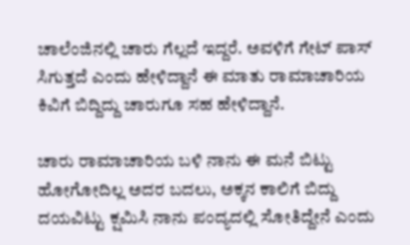ಚಾಲೆಂಜಿನಲ್ಲಿ ಚಾರು ಗೆಲ್ಲದೆ ಇದ್ದರೆ. ಅವಳಿಗೆ ಗೇಟ್ ಪಾಸ್ ಸಿಗುತ್ತದೆ ಎಂದು ಹೇಳಿದ್ದಾನೆ ಈ ಮಾತು ರಾಮಾಚಾರಿಯ ಕಿವಿಗೆ ಬಿದ್ದಿದ್ದು ಚಾರುಗೂ ಸಹ ಹೇಳಿದ್ದಾನೆ.

ಚಾರು ರಾಮಾಚಾರಿಯ ಬಳಿ ನಾನು ಈ ಮನೆ ಬಿಟ್ಟು ಹೋಗೋದಿಲ್ಲ ಅದರ ಬದಲು, ಅಕ್ಕನ ಕಾಲಿಗೆ ಬಿದ್ದು ದಯವಿಟ್ಟು ಕ್ಷಮಿಸಿ ನಾನು ಪಂದ್ಯದಲ್ಲಿ ಸೋತಿದ್ದೇನೆ ಎಂದು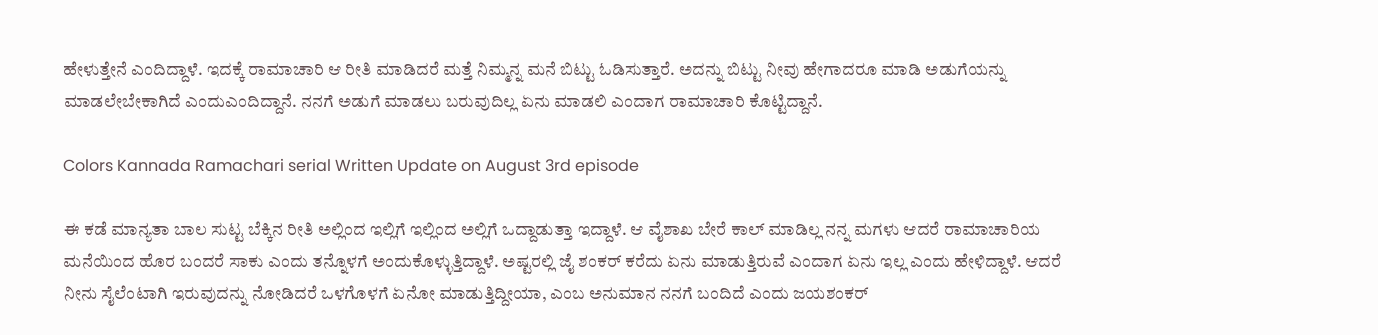ಹೇಳುತ್ತೇನೆ ಎಂದಿದ್ದಾಳೆ. ಇದಕ್ಕೆ ರಾಮಾಚಾರಿ ಆ ರೀತಿ ಮಾಡಿದರೆ ಮತ್ತೆ ನಿಮ್ಮನ್ನ ಮನೆ ಬಿಟ್ಟು ಓಡಿಸುತ್ತಾರೆ. ಅದನ್ನು ಬಿಟ್ಟು ನೀವು ಹೇಗಾದರೂ ಮಾಡಿ ಅಡುಗೆಯನ್ನು ಮಾಡಲೇಬೇಕಾಗಿದೆ ಎಂದುಎಂದಿದ್ದಾನೆ. ನನಗೆ ಅಡುಗೆ ಮಾಡಲು ಬರುವುದಿಲ್ಲ ಏನು ಮಾಡಲಿ ಎಂದಾಗ ರಾಮಾಚಾರಿ ಕೊಟ್ಟಿದ್ದಾನೆ.

Colors Kannada Ramachari serial Written Update on August 3rd episode

ಈ ಕಡೆ ಮಾನ್ಯತಾ ಬಾಲ ಸುಟ್ಟ ಬೆಕ್ಕಿನ ರೀತಿ ಅಲ್ಲಿಂದ ಇಲ್ಲಿಗೆ ಇಲ್ಲಿಂದ ಅಲ್ಲಿಗೆ ಒದ್ದಾಡುತ್ತಾ ಇದ್ದಾಳೆ. ಆ ವೈಶಾಖ ಬೇರೆ ಕಾಲ್ ಮಾಡಿಲ್ಲ ನನ್ನ ಮಗಳು ಆದರೆ ರಾಮಾಚಾರಿಯ ಮನೆಯಿಂದ ಹೊರ ಬಂದರೆ ಸಾಕು ಎಂದು ತನ್ನೊಳಗೆ ಅಂದುಕೊಳ್ಳುತ್ತಿದ್ದಾಳೆ. ಅಷ್ಟರಲ್ಲಿ ಜೈ ಶಂಕರ್ ಕರೆದು ಏನು ಮಾಡುತ್ತಿರುವೆ ಎಂದಾಗ ಏನು ಇಲ್ಲ ಎಂದು ಹೇಳಿದ್ದಾಳೆ. ಆದರೆ ನೀನು ಸೈಲೆಂಟಾಗಿ ಇರುವುದನ್ನು ನೋಡಿದರೆ ಒಳಗೊಳಗೆ ಏನೋ ಮಾಡುತ್ತಿದ್ದೀಯಾ, ಎಂಬ ಅನುಮಾನ ನನಗೆ ಬಂದಿದೆ ಎಂದು ಜಯಶಂಕರ್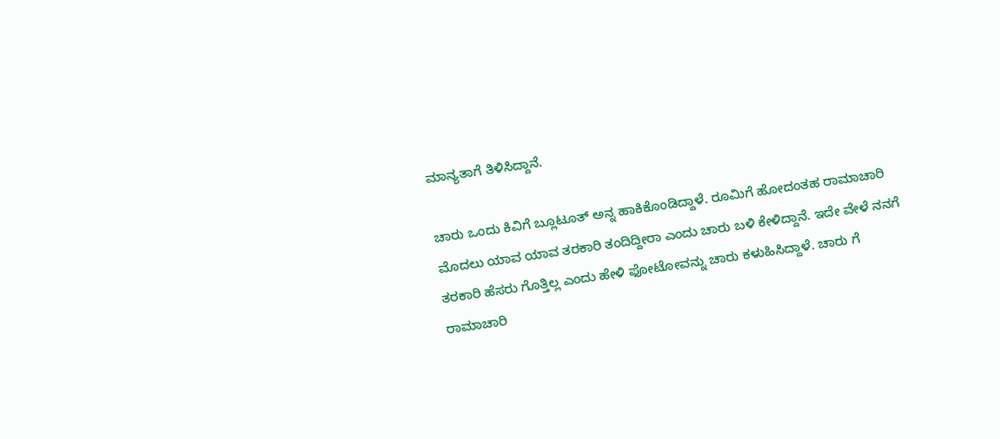ಮಾನ್ಯತಾಗೆ ತಿಳಿಸಿದ್ದಾನೆ.

ಚಾರು ಒಂದು ಕಿವಿಗೆ ಬ್ಲೂಟೂತ್ ಅನ್ನ ಹಾಕಿಕೊಂಡಿದ್ದಾಳೆ. ರೂಮಿಗೆ ಹೋದಂತಹ ರಾಮಾಚಾರಿ ಮೊದಲು ಯಾವ ಯಾವ ತರಕಾರಿ ತಂದಿದ್ದೀರಾ ಎಂದು ಚಾರು ಬಳಿ ಕೇಳಿದ್ದಾನೆ. ಇದೇ ವೇಳೆ ನನಗೆ ತರಕಾರಿ ಹೆಸರು ಗೊತ್ತಿಲ್ಲ ಎಂದು ಹೇಳಿ ಫೋಟೋವನ್ನು ಚಾರು ಕಳುಹಿಸಿದ್ದಾಳೆ. ಚಾರು ಗೆ ರಾಮಾಚಾರಿ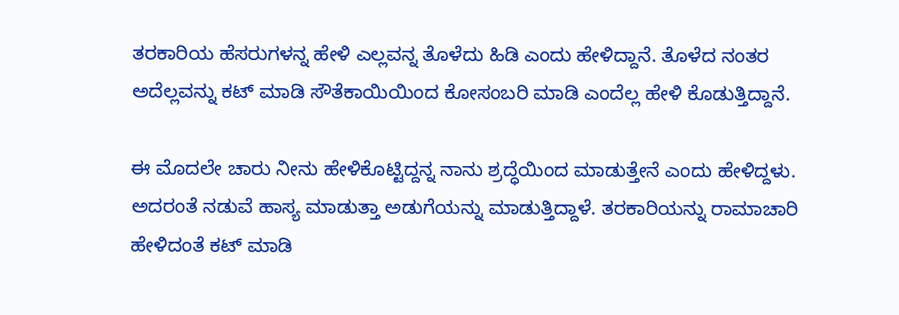ತರಕಾರಿಯ ಹೆಸರುಗಳನ್ನ ಹೇಳಿ ಎಲ್ಲವನ್ನ ತೊಳೆದು ಹಿಡಿ ಎಂದು ಹೇಳಿದ್ದಾನೆ. ತೊಳೆದ ನಂತರ ಅದೆಲ್ಲವನ್ನು ಕಟ್ ಮಾಡಿ ಸೌತೆಕಾಯಿಯಿಂದ ಕೋಸಂಬರಿ ಮಾಡಿ ಎಂದೆಲ್ಲ ಹೇಳಿ ಕೊಡುತ್ತಿದ್ದಾನೆ.

ಈ ಮೊದಲೇ ಚಾರು ನೀನು ಹೇಳಿಕೊಟ್ಟಿದ್ದನ್ನ ನಾನು ಶ್ರದ್ಧೆಯಿಂದ ಮಾಡುತ್ತೇನೆ ಎಂದು ಹೇಳಿದ್ದಳು. ಅದರಂತೆ ನಡುವೆ ಹಾಸ್ಯ ಮಾಡುತ್ತಾ ಅಡುಗೆಯನ್ನು ಮಾಡುತ್ತಿದ್ದಾಳೆ. ತರಕಾರಿಯನ್ನು ರಾಮಾಚಾರಿ ಹೇಳಿದಂತೆ ಕಟ್ ಮಾಡಿ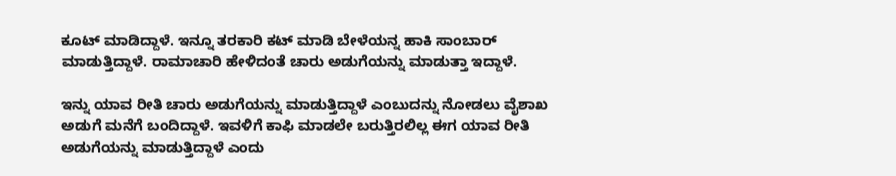ಕೂಟ್ ಮಾಡಿದ್ದಾಳೆ. ಇನ್ನೂ ತರಕಾರಿ ಕಟ್ ಮಾಡಿ ಬೇಳೆಯನ್ನ ಹಾಕಿ ಸಾಂಬಾರ್ ಮಾಡುತ್ತಿದ್ದಾಳೆ. ರಾಮಾಚಾರಿ ಹೇಳಿದಂತೆ ಚಾರು ಅಡುಗೆಯನ್ನು ಮಾಡುತ್ತಾ ಇದ್ದಾಳೆ.

ಇನ್ನು ಯಾವ ರೀತಿ ಚಾರು ಅಡುಗೆಯನ್ನು ಮಾಡುತ್ತಿದ್ದಾಳೆ ಎಂಬುದನ್ನು ನೋಡಲು ವೈಶಾಖ ಅಡುಗೆ ಮನೆಗೆ ಬಂದಿದ್ದಾಳೆ. ಇವಳಿಗೆ ಕಾಫಿ ಮಾಡಲೇ ಬರುತ್ತಿರಲಿಲ್ಲ ಈಗ ಯಾವ ರೀತಿ ಅಡುಗೆಯನ್ನು ಮಾಡುತ್ತಿದ್ದಾಳೆ ಎಂದು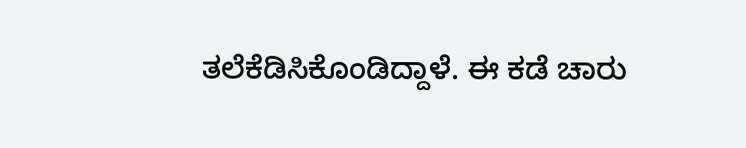ತಲೆಕೆಡಿಸಿಕೊಂಡಿದ್ದಾಳೆ. ಈ ಕಡೆ ಚಾರು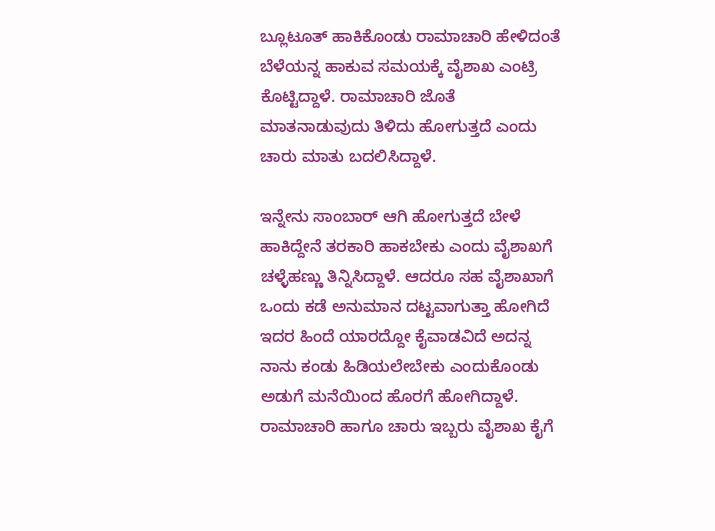ಬ್ಲೂಟೂತ್ ಹಾಕಿಕೊಂಡು ರಾಮಾಚಾರಿ ಹೇಳಿದಂತೆ ಬೆಳೆಯನ್ನ ಹಾಕುವ ಸಮಯಕ್ಕೆ ವೈಶಾಖ ಎಂಟ್ರಿ ಕೊಟ್ಟಿದ್ದಾಳೆ. ರಾಮಾಚಾರಿ ಜೊತೆ ಮಾತನಾಡುವುದು ತಿಳಿದು ಹೋಗುತ್ತದೆ ಎಂದು ಚಾರು ಮಾತು ಬದಲಿಸಿದ್ದಾಳೆ.

ಇನ್ನೇನು ಸಾಂಬಾರ್ ಆಗಿ ಹೋಗುತ್ತದೆ ಬೇಳೆ ಹಾಕಿದ್ದೇನೆ ತರಕಾರಿ ಹಾಕಬೇಕು ಎಂದು ವೈಶಾಖಗೆ ಚಳ್ಳೆಹಣ್ಣು ತಿನ್ನಿಸಿದ್ದಾಳೆ. ಆದರೂ ಸಹ ವೈಶಾಖಾಗೆ ಒಂದು ಕಡೆ ಅನುಮಾನ ದಟ್ಟವಾಗುತ್ತಾ ಹೋಗಿದೆ ಇದರ ಹಿಂದೆ ಯಾರದ್ದೋ ಕೈವಾಡವಿದೆ ಅದನ್ನ ನಾನು ಕಂಡು ಹಿಡಿಯಲೇಬೇಕು ಎಂದುಕೊಂಡು ಅಡುಗೆ ಮನೆಯಿಂದ ಹೊರಗೆ ಹೋಗಿದ್ದಾಳೆ. ರಾಮಾಚಾರಿ ಹಾಗೂ ಚಾರು ಇಬ್ಬರು ವೈಶಾಖ ಕೈಗೆ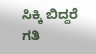ಸಿಕ್ಕಿ ಬಿದ್ದರೆ ಗತಿ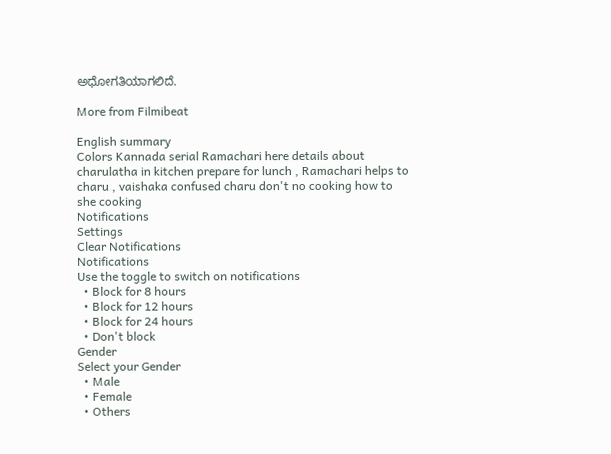ಅಧೋಗತಿಯಾಗಲಿದೆ.

More from Filmibeat

English summary
Colors Kannada serial Ramachari here details about charulatha in kitchen prepare for lunch , Ramachari helps to charu , vaishaka confused charu don't no cooking how to she cooking
Notifications
Settings
Clear Notifications
Notifications
Use the toggle to switch on notifications
  • Block for 8 hours
  • Block for 12 hours
  • Block for 24 hours
  • Don't block
Gender
Select your Gender
  • Male
  • Female
  • Others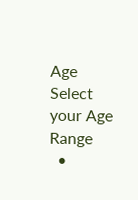Age
Select your Age Range
  •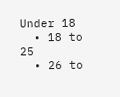Under 18
  • 18 to 25
  • 26 to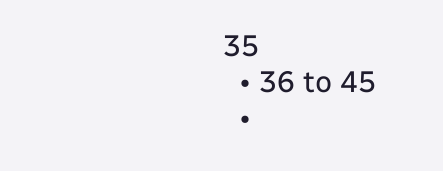35
  • 36 to 45
  •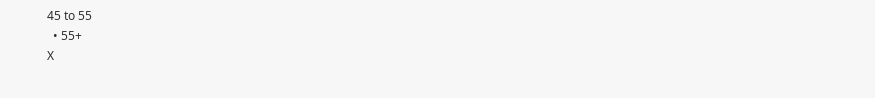45 to 55
  • 55+
X